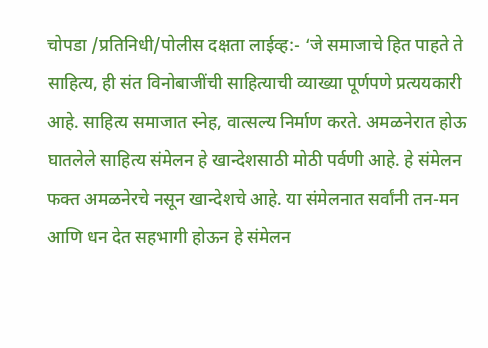चोपडा /प्रतिनिधी/पोलीस दक्षता लाईव्ह:- ‘जे समाजाचे हित पाहते ते साहित्य, ही संत विनोबाजींची साहित्याची व्याख्या पूर्णपणे प्रत्ययकारी आहे. साहित्य समाजात स्नेह, वात्सल्य निर्माण करते. अमळनेरात होऊ घातलेले साहित्य संमेलन हे खान्देशसाठी मोठी पर्वणी आहे. हे संमेलन फक्त अमळनेरचे नसून खान्देशचे आहे. या संमेलनात सर्वांनी तन-मन आणि धन देत सहभागी होऊन हे संमेलन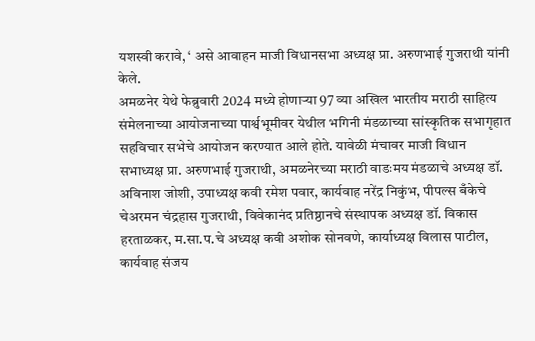यशस्वी करावे, ‘ असे आवाहन माजी विधानसभा अध्यक्ष प्रा. अरुणभाई गुजराथी यांनी केले.
अमळनेर येथे फेब्रुवारी 2024 मध्ये होणाऱ्या 97 व्या अखिल भारतीय मराठी साहित्य संमेलनाच्या आयोजनाच्या पार्श्वभूमीवर येथील भगिनी मंडळाच्या सांस्कृतिक सभागृहात सहविचार सभेचे आयोजन करण्यात आले होते. यावेळी मंचावर माजी विधान सभाध्यक्ष प्रा. अरुणभाई गुजराथी, अमळनेरच्या मराठी वाडःमय मंडळाचे अध्यक्ष डॉ. अविनाश जोशी, उपाध्यक्ष कवी रमेश पवार, कार्यवाह नरेंद्र निकुंभ, पीपल्स बँकेचे चेअरमन चंद्रहास गुजराथी, विवेकानंद प्रतिष्ठानचे संस्थापक अध्यक्ष डॉ. विकास हरताळकर, म.सा.प.चे अध्यक्ष कवी अशोक सोनवणे, कार्याध्यक्ष विलास पाटील, कार्यवाह संजय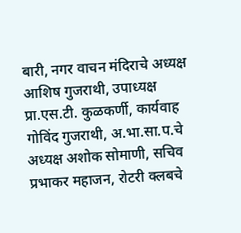बारी, नगर वाचन मंदिराचे अध्यक्ष आशिष गुजराथी, उपाध्यक्ष प्रा.एस.टी. कुळकर्णी, कार्यवाह गोविंद गुजराथी, अ.भा.सा.प.चे अध्यक्ष अशोक सोमाणी, सचिव प्रभाकर महाजन, रोटरी क्लबचे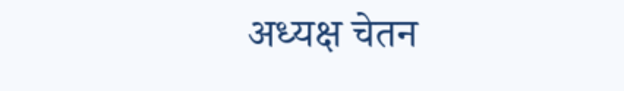अध्यक्ष चेतन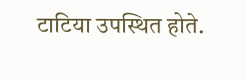टाटिया उपस्थित होते.